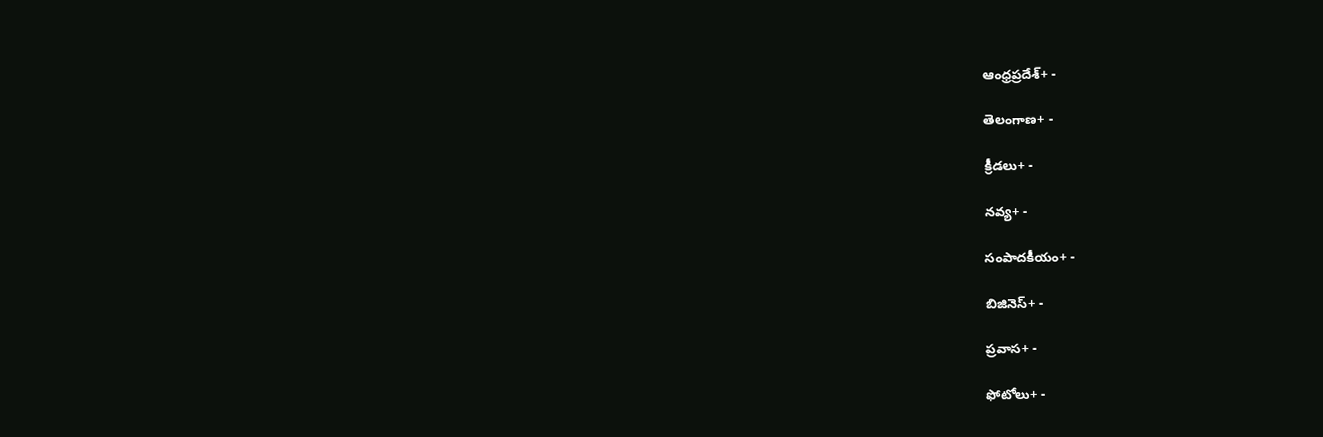ఆంధ్రప్రదేశ్+ -

తెలంగాణ+ -

క్రీడలు+ -

నవ్య+ -

సంపాదకీయం+ -

బిజినెస్+ -

ప్రవాస+ -

ఫోటోలు+ -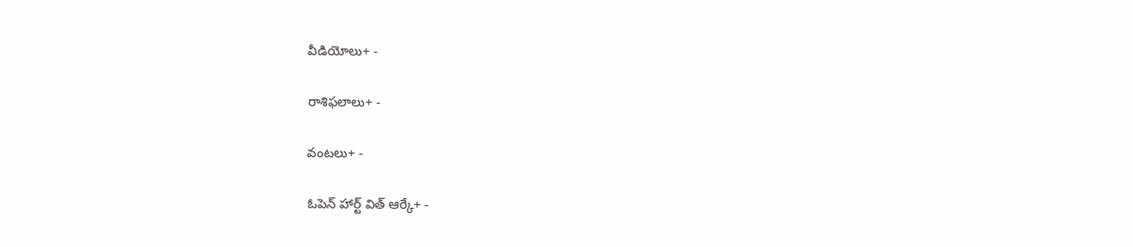వీడియోలు+ -

రాశిఫలాలు+ -

వంటలు+ -

ఓపెన్ హార్ట్ విత్ ఆర్కే+ -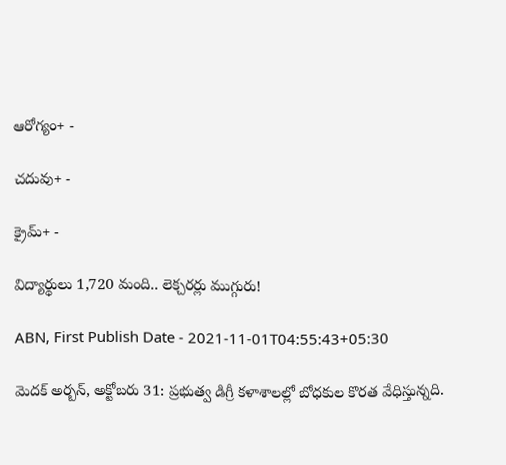ఆరోగ్యం+ -

చదువు+ -

క్రైమ్+ -

విద్యార్థులు 1,720 మంది.. లెక్చరర్లు ముగ్గురు!

ABN, First Publish Date - 2021-11-01T04:55:43+05:30

మెదక్‌ అర్బన్‌, అక్టోబరు 31: ప్రభుత్వ డిగ్రీ కళాశాలల్లో బోధకుల కొరత వేధిస్తున్నది.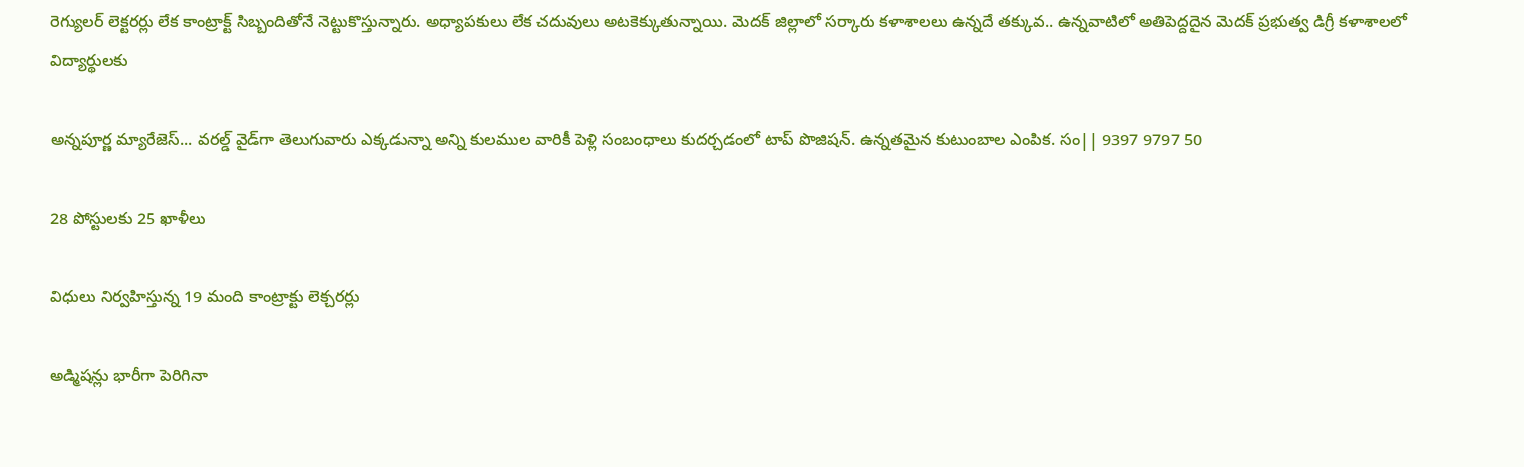రెగ్యులర్‌ లెక్టరర్లు లేక కాంట్రాక్ట్‌ సిబ్బందితోనే నెట్టుకొస్తున్నారు. అధ్యాపకులు లేక చదువులు అటకెక్కుతున్నాయి. మెదక్‌ జిల్లాలో సర్కారు కళాశాలలు ఉన్నదే తక్కువ.. ఉన్నవాటిలో అతిపెద్దదైన మెదక్‌ ప్రభుత్వ డిగ్రీ కళాశాలలో విద్యార్థులకు

అన్నపూర్ణ మ్యారేజెస్... వరల్డ్ వైడ్‌గా తెలుగువారు ఎక్కడున్నా అన్ని కులముల వారికీ పెళ్లి సంబంధాలు కుదర్చడంలో టాప్ పొజిషన్. ఉన్నతమైన కుటుంబాల ఎంపిక. సం|| 9397 9797 50

28 పోస్టులకు 25 ఖాళీలు

విధులు నిర్వహిస్తున్న 19 మంది కాంట్రాక్టు లెక్చరర్లు

అడ్మిషన్లు భారీగా పెరిగినా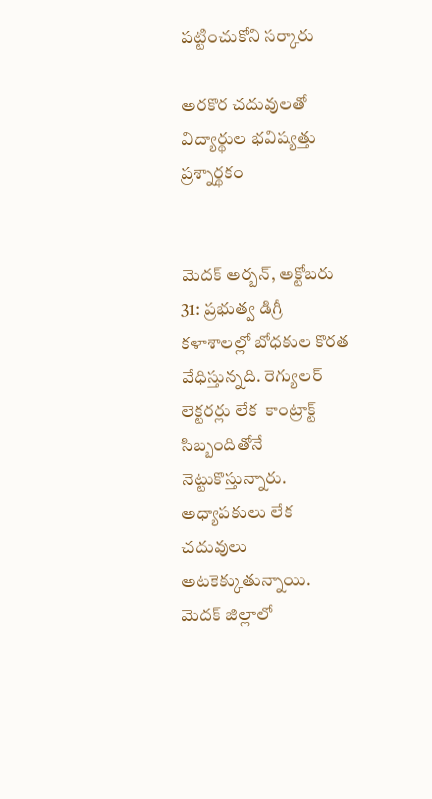పట్టించుకోని సర్కారు

అరకొర చదువులతో విద్యార్థుల భవిష్యత్తు ప్రశ్నార్థకం


మెదక్‌ అర్బన్‌, అక్టోబరు 31: ప్రభుత్వ డిగ్రీ కళాశాలల్లో బోధకుల కొరత వేధిస్తున్నది. రెగ్యులర్‌ లెక్టరర్లు లేక  కాంట్రాక్ట్‌ సిబ్బందితోనే నెట్టుకొస్తున్నారు. అధ్యాపకులు లేక చదువులు అటకెక్కుతున్నాయి. మెదక్‌ జిల్లాలో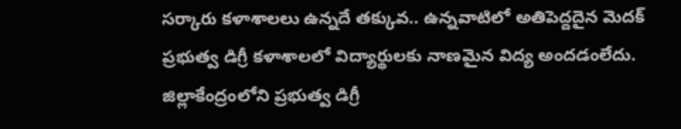సర్కారు కళాశాలలు ఉన్నదే తక్కువ.. ఉన్నవాటిలో అతిపెద్దదైన మెదక్‌ ప్రభుత్వ డిగ్రీ కళాశాలలో విద్యార్థులకు నాణమైన విద్య అందడంలేదు. జిల్లాకేంద్రంలోని ప్రభుత్వ డిగ్రీ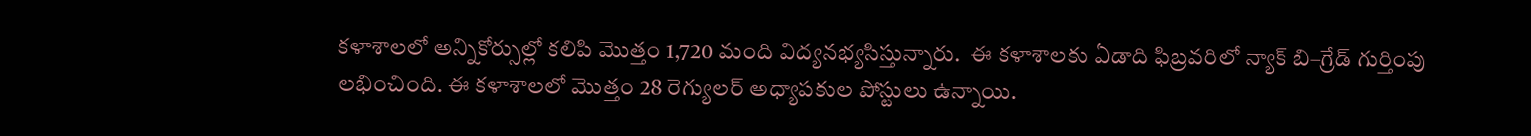కళాశాలలో అన్నికోర్సుల్లో కలిపి మొత్తం 1,720 మంది విద్యనభ్యసిస్తున్నారు.  ఈ కళాశాలకు ఏడాది ఫిబ్రవరిలో న్యాక్‌ బి–గ్రేడ్‌ గుర్తింపు లభించింది. ఈ కళాశాలలో మొత్తం 28 రెగ్యులర్‌ అధ్యాపకుల పోస్టులు ఉన్నాయి.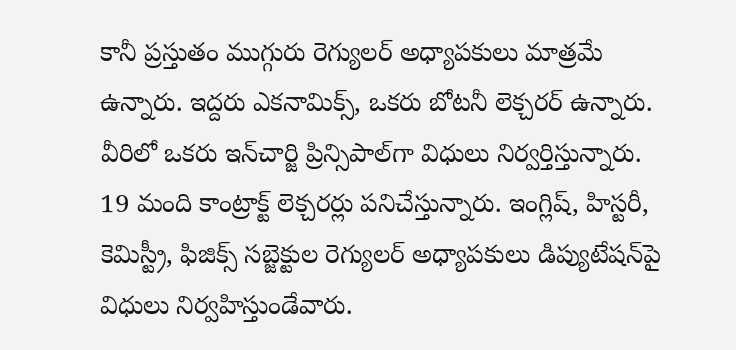కానీ ప్రస్తుతం ముగ్గురు రెగ్యులర్‌ అధ్యాపకులు మాత్రమే ఉన్నారు. ఇద్దరు ఎకనామిక్స్‌, ఒకరు బోటనీ లెక్చరర్‌ ఉన్నారు. వీరిలో ఒకరు ఇన్‌చార్జి ప్రిన్సిపాల్‌గా విధులు నిర్వర్తిస్తున్నారు. 19 మంది కాంట్రాక్ట్‌ లెక్చరర్లు పనిచేస్తున్నారు. ఇంగ్లిష్‌, హిస్టరీ, కెమిస్ట్రీ, ఫిజిక్స్‌ సబ్జెక్టుల రెగ్యులర్‌ అధ్యాపకులు డిప్యుటేషన్‌పై విధులు నిర్వహిస్తుండేవారు.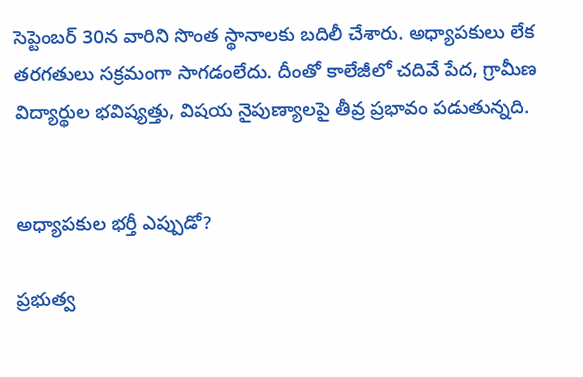సెప్టెంబర్‌ 30న వారిని సొంత స్థానాలకు బదిలీ చేశారు. అధ్యాపకులు లేక తరగతులు సక్రమంగా సాగడంలేదు. దీంతో కాలేజీలో చదివే పేద, గ్రామీణ విద్యార్థుల భవిష్యత్తు, విషయ నైపుణ్యాలపై తీవ్ర ప్రభావం పడుతున్నది.


అధ్యాపకుల భర్తీ ఎప్పుడో?

ప్రభుత్వ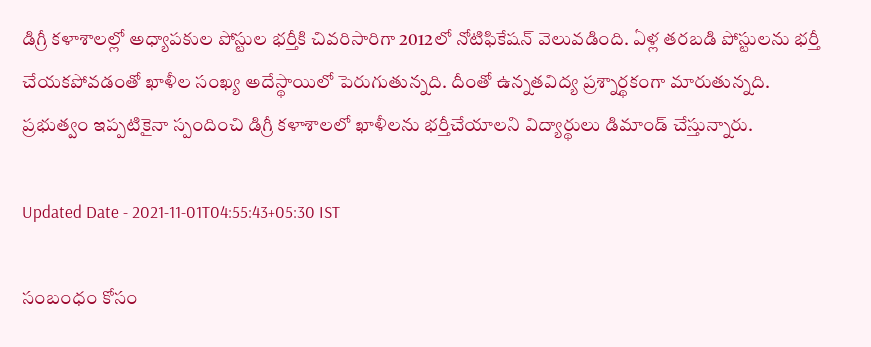డిగ్రీ కళాశాలల్లో అధ్యాపకుల పోస్టుల భర్తీకి చివరిసారిగా 2012లో నోటిఫికేషన్‌ వెలువడింది. ఏళ్ల తరబడి పోస్టులను భర్తీ చేయకపోవడంతో ఖాళీల సంఖ్య అదేస్థాయిలో పెరుగుతున్నది. దీంతో ఉన్నతవిద్య ప్రశ్నార్థకంగా మారుతున్నది. ప్రభుత్వం ఇప్పటికైనా స్పందించి డిగ్రీ కళాశాలలో ఖాళీలను భర్తీచేయాలని విద్యార్థులు డిమాండ్‌ చేస్తున్నారు.

Updated Date - 2021-11-01T04:55:43+05:30 IST

సంబంధం కోసం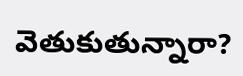వెతుకుతున్నారా?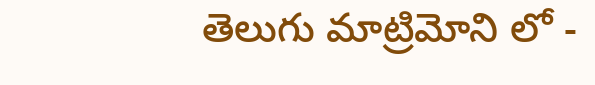తెలుగు మాట్రిమోని లో -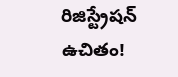రిజిస్ట్రేషన్ ఉచితం!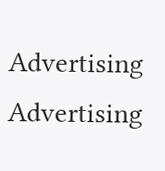Advertising
Advertising